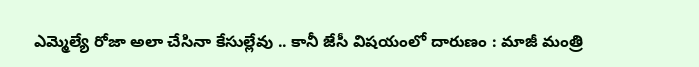ఎమ్మెల్యే రోజా అలా చేసినా కేసుల్లేవు .. కానీ జేసీ విషయంలో దారుణం : మాజీ మంత్రి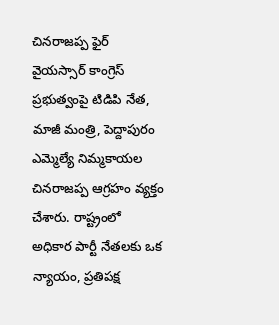చినరాజప్ప ఫైర్
వైయస్సార్ కాంగ్రెస్ ప్రభుత్వంపై టిడిపి నేత, మాజీ మంత్రి, పెద్దాపురం ఎమ్మెల్యే నిమ్మకాయల చినరాజప్ప ఆగ్రహం వ్యక్తం చేశారు. రాష్ట్రంలో అధికార పార్టీ నేతలకు ఒక న్యాయం, ప్రతిపక్ష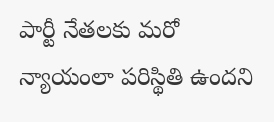పార్టీ నేతలకు మరో న్యాయంలా పరిస్థితి ఉందని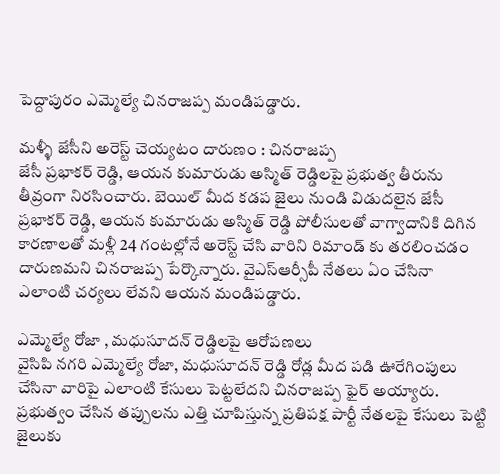పెద్దాపురం ఎమ్మెల్యే చినరాజప్ప మండిపడ్డారు.

మళ్ళీ జేసీని అరెస్ట్ చెయ్యటం దారుణం : చినరాజప్ప
జేసీ ప్రభాకర్ రెడ్డి, ఆయన కుమారుడు అస్మిత్ రెడ్డిలపై ప్రభుత్వ తీరును తీవ్రంగా నిరసించారు. బెయిల్ మీద కడప జైలు నుండి విడుదలైన జేసీ ప్రభాకర్ రెడ్డి, ఆయన కుమారుడు అస్మిత్ రెడ్డి పోలీసులతో వాగ్వాదానికి దిగిన కారణాలతో మళ్లీ 24 గంటల్లోనే అరెస్ట్ చేసి వారిని రిమాండ్ కు తరలించడం దారుణమని చినరాజప్ప పేర్కొన్నారు. వైఎస్ఆర్సీపీ నేతలు ఏం చేసినా ఎలాంటి చర్యలు లేవని ఆయన మండిపడ్డారు.

ఎమ్మెల్యే రోజా , మధుసూదన్ రెడ్డిలపై ఆరోపణలు
వైసిపి నగరి ఎమ్మెల్యే రోజా, మధుసూదన్ రెడ్డి రోడ్ల మీద పడి ఊరేగింపులు చేసినా వారిపై ఎలాంటి కేసులు పెట్టలేదని చినరాజప్ప ఫైర్ అయ్యారు. ప్రభుత్వం చేసిన తప్పులను ఎత్తి చూపిస్తున్న ప్రతిపక్ష పార్టీ నేతలపై కేసులు పెట్టి జైలుకు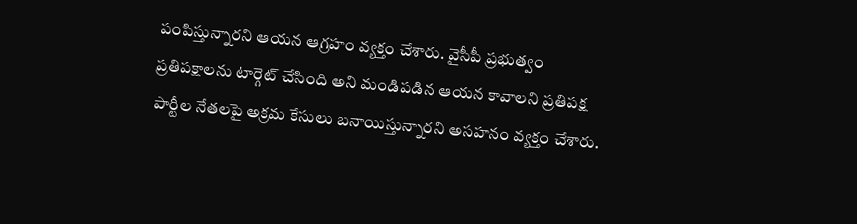పంపిస్తున్నారని ఆయన ఆగ్రహం వ్యక్తం చేశారు. వైసీపీ ప్రభుత్వం ప్రతిపక్షాలను టార్గెట్ చేసింది అని మండిపడిన ఆయన కావాలని ప్రతిపక్ష పార్టీల నేతలపై అక్రమ కేసులు బనాయిస్తున్నారని అసహనం వ్యక్తం చేశారు.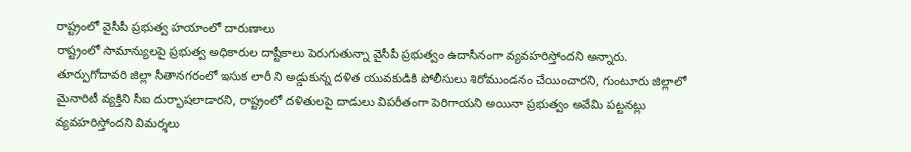రాష్ట్రంలో వైసీపీ ప్రభుత్వ హయాంలో దారుణాలు
రాష్ట్రంలో సామాన్యులపై ప్రభుత్వ అధికారుల దాష్టీకాలు పెరుగుతున్నా వైసీపీ ప్రభుత్వం ఉదాసీనంగా వ్యవహరిస్తోందని అన్నారు. తూర్పుగోదావరి జిల్లా సీతానగరంలో ఇసుక లారీ ని అడ్డుకున్న దళిత యువకుడికి పోలీసులు శిరోముండనం చేయించారని, గుంటూరు జిల్లాలో మైనారిటీ వ్యక్తిని సీఐ దుర్భాషలాడారని, రాష్ట్రంలో దళితులపై దాడులు విపరీతంగా పెరిగాయని అయినా ప్రభుత్వం అవేమి పట్టనట్లు వ్యవహరిస్తోందని విమర్శలు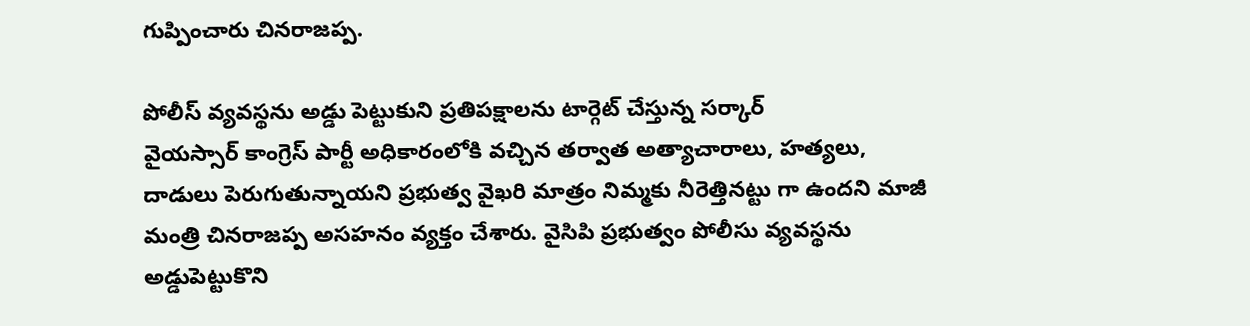గుప్పించారు చినరాజప్ప.

పోలీస్ వ్యవస్థను అడ్డు పెట్టుకుని ప్రతిపక్షాలను టార్గెట్ చేస్తున్న సర్కార్
వైయస్సార్ కాంగ్రెస్ పార్టీ అధికారంలోకి వచ్చిన తర్వాత అత్యాచారాలు, హత్యలు, దాడులు పెరుగుతున్నాయని ప్రభుత్వ వైఖరి మాత్రం నిమ్మకు నీరెత్తినట్టు గా ఉందని మాజీ మంత్రి చినరాజప్ప అసహనం వ్యక్తం చేశారు. వైసిపి ప్రభుత్వం పోలీసు వ్యవస్థను అడ్డుపెట్టుకొని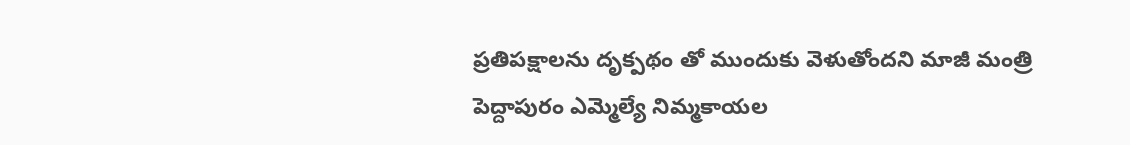ప్రతిపక్షాలను దృక్పథం తో ముందుకు వెళుతోందని మాజీ మంత్రి పెద్దాపురం ఎమ్మెల్యే నిమ్మకాయల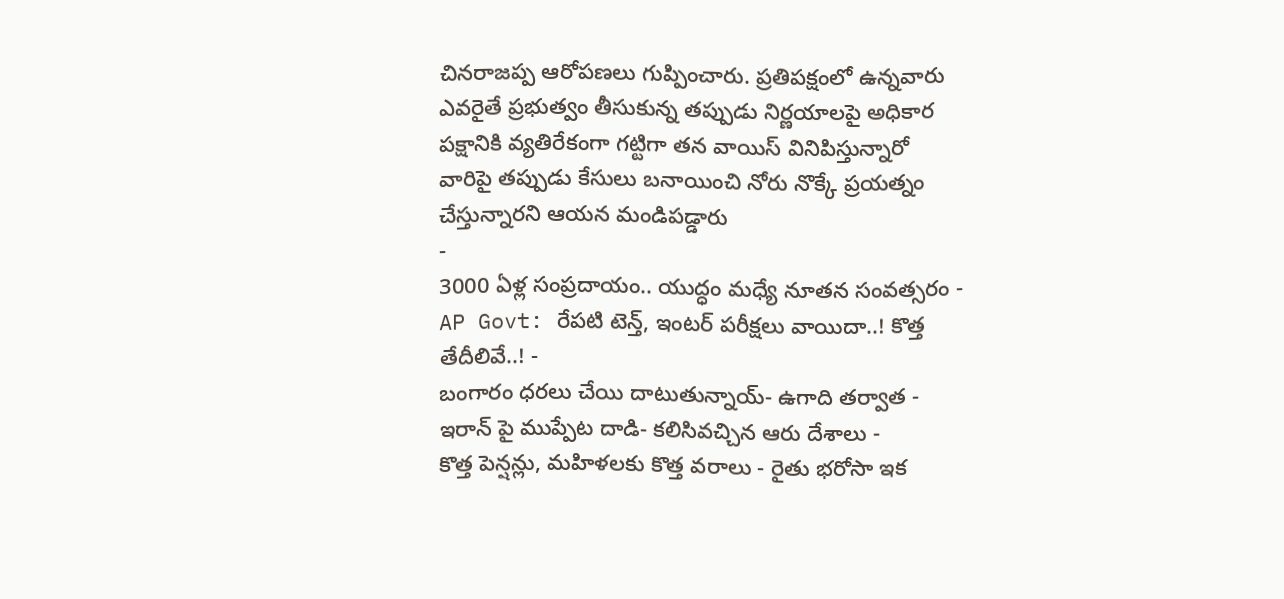చినరాజప్ప ఆరోపణలు గుప్పించారు. ప్రతిపక్షంలో ఉన్నవారు ఎవరైతే ప్రభుత్వం తీసుకున్న తప్పుడు నిర్ణయాలపై అధికార పక్షానికి వ్యతిరేకంగా గట్టిగా తన వాయిస్ వినిపిస్తున్నారో వారిపై తప్పుడు కేసులు బనాయించి నోరు నొక్కే ప్రయత్నం చేస్తున్నారని ఆయన మండిపడ్డారు
-
3000 ఏళ్ల సంప్రదాయం.. యుద్ధం మధ్యే నూతన సంవత్సరం -
AP Govt: రేపటి టెన్త్, ఇంటర్ పరీక్షలు వాయిదా..! కొత్త తేదీలివే..! -
బంగారం ధరలు చేయి దాటుతున్నాయ్- ఉగాది తర్వాత -
ఇరాన్ పై ముప్పేట దాడి- కలిసివచ్చిన ఆరు దేశాలు -
కొత్త పెన్షన్లు, మహిళలకు కొత్త వరాలు - రైతు భరోసా ఇక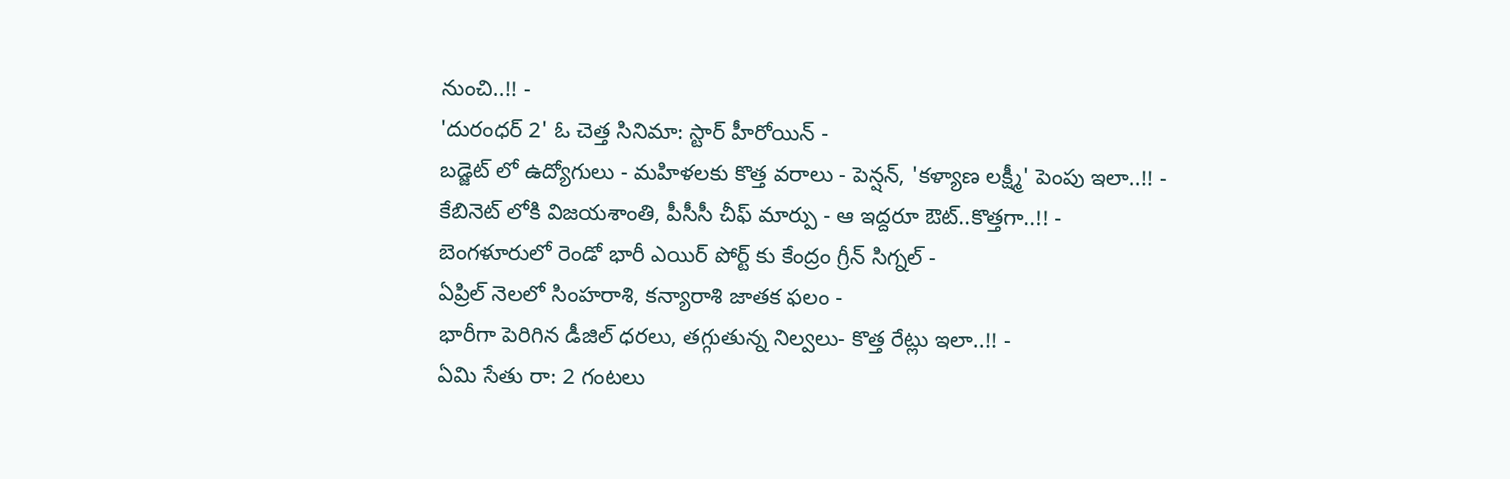నుంచి..!! -
'దురంధర్ 2' ఓ చెత్త సినిమా: స్టార్ హీరోయిన్ -
బడ్జెట్ లో ఉద్యోగులు - మహిళలకు కొత్త వరాలు - పెన్షన్, 'కళ్యాణ లక్ష్మీ' పెంపు ఇలా..!! -
కేబినెట్ లోకి విజయశాంతి, పీసీసీ చీఫ్ మార్పు - ఆ ఇద్దరూ ఔట్..కొత్తగా..!! -
బెంగళూరులో రెండో భారీ ఎయిర్ పోర్ట్ కు కేంద్రం గ్రీన్ సిగ్నల్ -
ఏప్రిల్ నెలలో సింహరాశి, కన్యారాశి జాతక ఫలం -
భారీగా పెరిగిన డీజిల్ ధరలు, తగ్గుతున్న నిల్వలు- కొత్త రేట్లు ఇలా..!! -
ఏమి సేతు రా: 2 గంటలు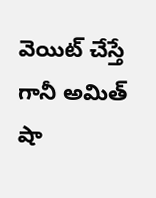వెయిట్ చేస్తే గానీ అమిత్ షా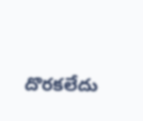దొరకలేదు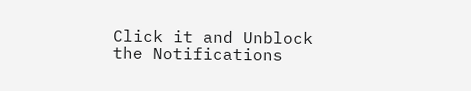Click it and Unblock the Notifications